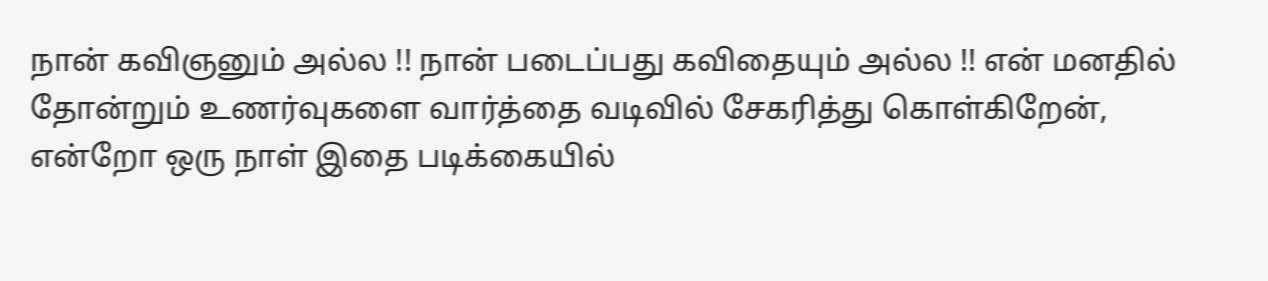நான் கவிஞனும் அல்ல !! நான் படைப்பது கவிதையும் அல்ல !! என் மனதில் தோன்றும் உணர்வுகளை வார்த்தை வடிவில் சேகரித்து கொள்கிறேன், என்றோ ஒரு நாள் இதை படிக்கையில்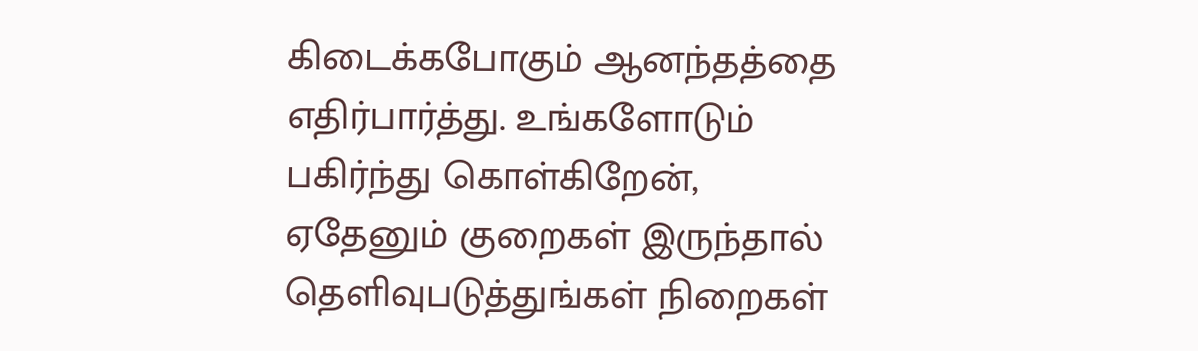கிடைக்கபோகும் ஆனந்தத்தை எதிர்பார்த்து. உங்களோடும் பகிர்ந்து கொள்கிறேன், ஏதேனும் குறைகள் இருந்தால் தெளிவுபடுத்துங்கள் நிறைகள்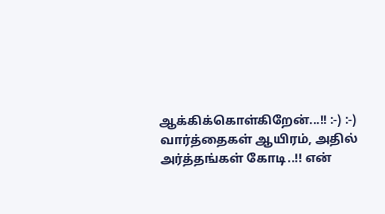ஆக்கிக்கொள்கிறேன்...!! :-) :-) வார்த்தைகள் ஆயிரம், அதில் அர்த்தங்கள் கோடி..!! என்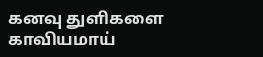கனவு துளிகளை காவியமாய்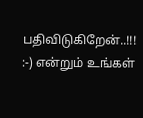பதிவிடுகிறேன்..!!! :-) என்றும் உங்கள்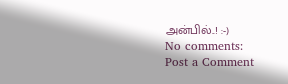அன்பில்..! :-)
No comments:
Post a Comment